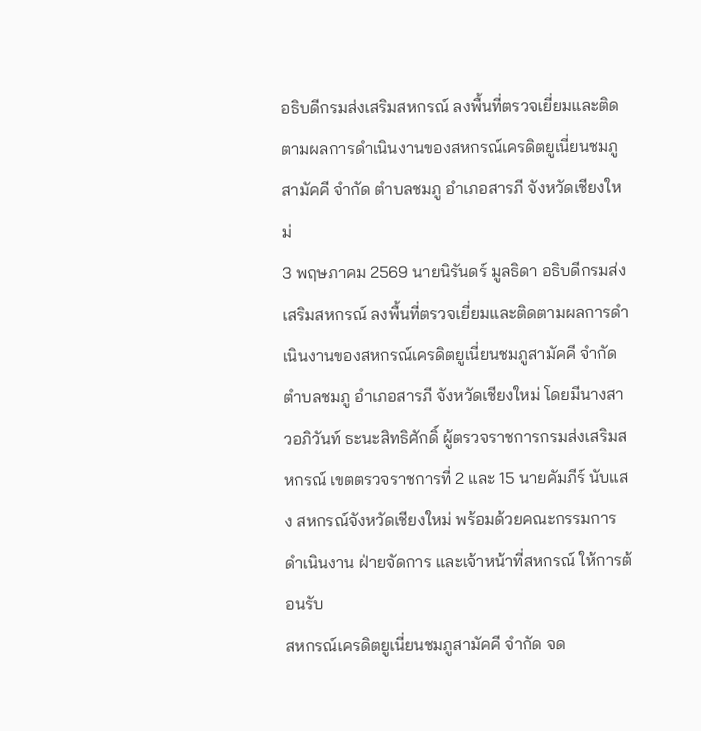อธิบดีกรมส่งเสริมสหกรณ์ ลงพื้นที่ตรวจเยี่ยมและติดตามผลการดำเนินงานของสหกรณ์เครดิตยูเนี่ยนชมภูสามัคคี จำกัด ตำบลชมภู อำเภอสารภี จังหวัดเชียงใหม่
3 พฤษภาคม 2569 นายนิรันดร์ มูลธิดา อธิบดีกรมส่งเสริมสหกรณ์ ลงพื้นที่ตรวจเยี่ยมและติดตามผลการดำเนินงานของสหกรณ์เครดิตยูเนี่ยนชมภูสามัคคี จำกัด ตำบลชมภู อำเภอสารภี จังหวัดเชียงใหม่ โดยมีนางสาวอภิวันท์ ธะนะสิทธิศักดิ์ ผู้ตรวจราชการกรมส่งเสริมสหกรณ์ เขตตรวจราชการที่ 2 และ 15 นายคัมภีร์ นับแสง สหกรณ์จังหวัดเชียงใหม่ พร้อมด้วยคณะกรรมการดำเนินงาน ฝ่ายจัดการ และเจ้าหน้าที่สหกรณ์ ให้การต้อนรับ
สหกรณ์เครดิตยูเนี่ยนชมภูสามัคคี จำกัด จด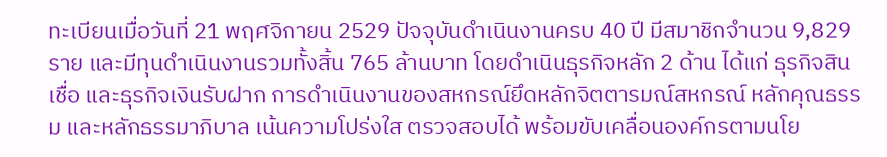ทะเบียนเมื่อวันที่ 21 พฤศจิกายน 2529 ปัจจุบันดำเนินงานครบ 40 ปี มีสมาชิกจำนวน 9,829 ราย และมีทุนดำเนินงานรวมทั้งสิ้น 765 ล้านบาท โดยดำเนินธุรกิจหลัก 2 ด้าน ได้แก่ ธุรกิจสินเชื่อ และธุรกิจเงินรับฝาก การดำเนินงานของสหกรณ์ยึดหลักจิตตารมณ์สหกรณ์ หลักคุณธรรม และหลักธรรมาภิบาล เน้นความโปร่งใส ตรวจสอบได้ พร้อมขับเคลื่อนองค์กรตามนโย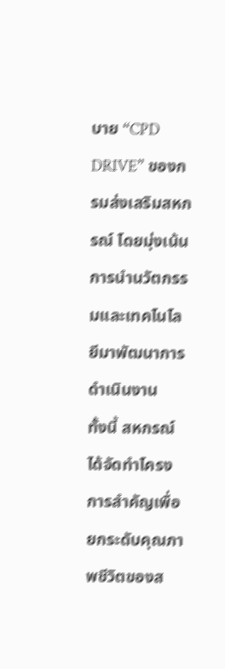บาย “CPD DRIVE” ของกรมส่งเสริมสหกรณ์ โดยมุ่งเน้นการนำนวัตกรรมและเทคโนโลยีมาพัฒนาการดำเนินงาน
ทั้งนี้ สหกรณ์ได้จัดทำโครงการสำคัญเพื่อยกระดับคุณภาพชีวิตของส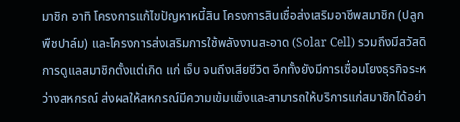มาชิก อาทิ โครงการแก้ไขปัญหาหนี้สิน โครงการสินเชื่อส่งเสริมอาชีพสมาชิก (ปลูกพืชปาล์ม) และโครงการส่งเสริมการใช้พลังงานสะอาด (Solar Cell) รวมถึงมีสวัสดิการดูแลสมาชิกตั้งแต่เกิด แก่ เจ็บ จนถึงเสียชีวิต อีกทั้งยังมีการเชื่อมโยงธุรกิจระหว่างสหกรณ์ ส่งผลให้สหกรณ์มีความเข้มแข็งและสามารถให้บริการแก่สมาชิกได้อย่า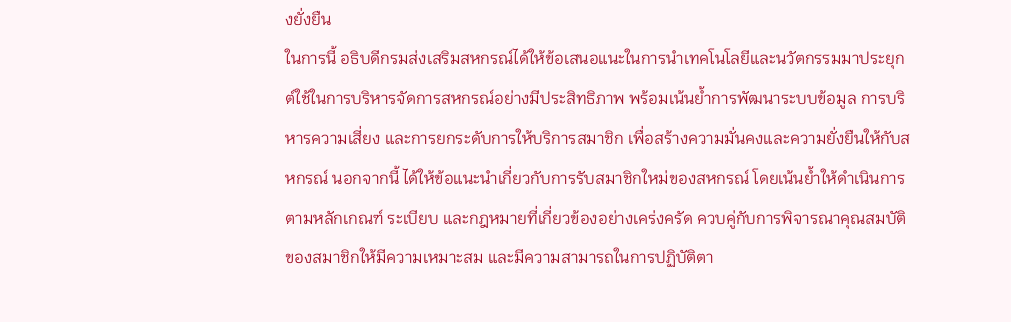งยั่งยืน
ในการนี้ อธิบดีกรมส่งเสริมสหกรณ์ได้ให้ข้อเสนอแนะในการนำเทคโนโลยีและนวัตกรรมมาประยุกต์ใช้ในการบริหารจัดการสหกรณ์อย่างมีประสิทธิภาพ พร้อมเน้นย้ำการพัฒนาระบบข้อมูล การบริหารความเสี่ยง และการยกระดับการให้บริการสมาชิก เพื่อสร้างความมั่นคงและความยั่งยืนให้กับสหกรณ์ นอกจากนี้ ได้ให้ข้อแนะนำเกี่ยวกับการรับสมาชิกใหม่ของสหกรณ์ โดยเน้นย้ำให้ดำเนินการตามหลักเกณฑ์ ระเบียบ และกฎหมายที่เกี่ยวข้องอย่างเคร่งครัด ควบคู่กับการพิจารณาคุณสมบัติของสมาชิกให้มีความเหมาะสม และมีความสามารถในการปฏิบัติตา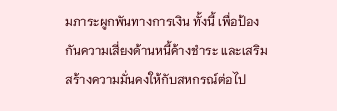มภาระผูกพันทางการเงิน ทั้งนี้ เพื่อป้องกันความเสี่ยงด้านหนี้ค้างชำระ และเสริมสร้างความมั่นคงให้กับสหกรณ์ต่อไป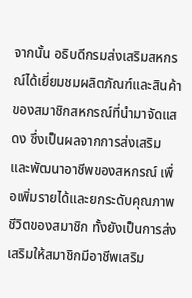จากนั้น อธิบดีกรมส่งเสริมสหกรณ์ได้เยี่ยมชมผลิตภัณฑ์และสินค้าของสมาชิกสหกรณ์ที่นำมาจัดแสดง ซึ่งเป็นผลจากการส่งเสริมและพัฒนาอาชีพของสหกรณ์ เพื่อเพิ่มรายได้และยกระดับคุณภาพชีวิตของสมาชิก ทั้งยังเป็นการส่งเสริมให้สมาชิกมีอาชีพเสริม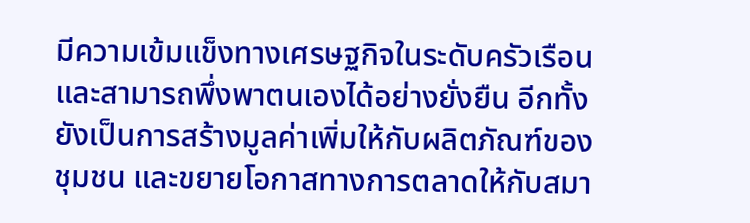มีความเข้มแข็งทางเศรษฐกิจในระดับครัวเรือน และสามารถพึ่งพาตนเองได้อย่างยั่งยืน อีกทั้งยังเป็นการสร้างมูลค่าเพิ่มให้กับผลิตภัณฑ์ของชุมชน และขยายโอกาสทางการตลาดให้กับสมา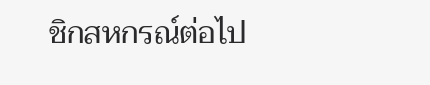ชิกสหกรณ์ต่อไป